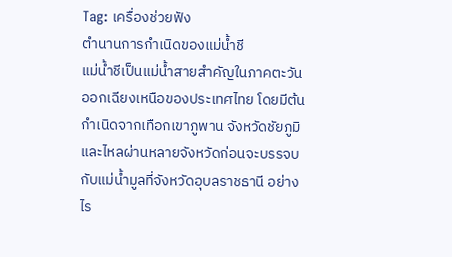Tag: เครื่องช่วยฟัง
ตำนานการกำเนิดของแม่น้ำชี
แม่น้ำชีเป็นแม่น้ำสายสำคัญในภาคตะวันออกเฉียงเหนือของประเทศไทย โดยมีต้นกำเนิดจากเทือกเขาภูพาน จังหวัดชัยภูมิ และไหลผ่านหลายจังหวัดก่อนจะบรรจบกับแม่น้ำมูลที่จังหวัดอุบลราชธานี อย่างไร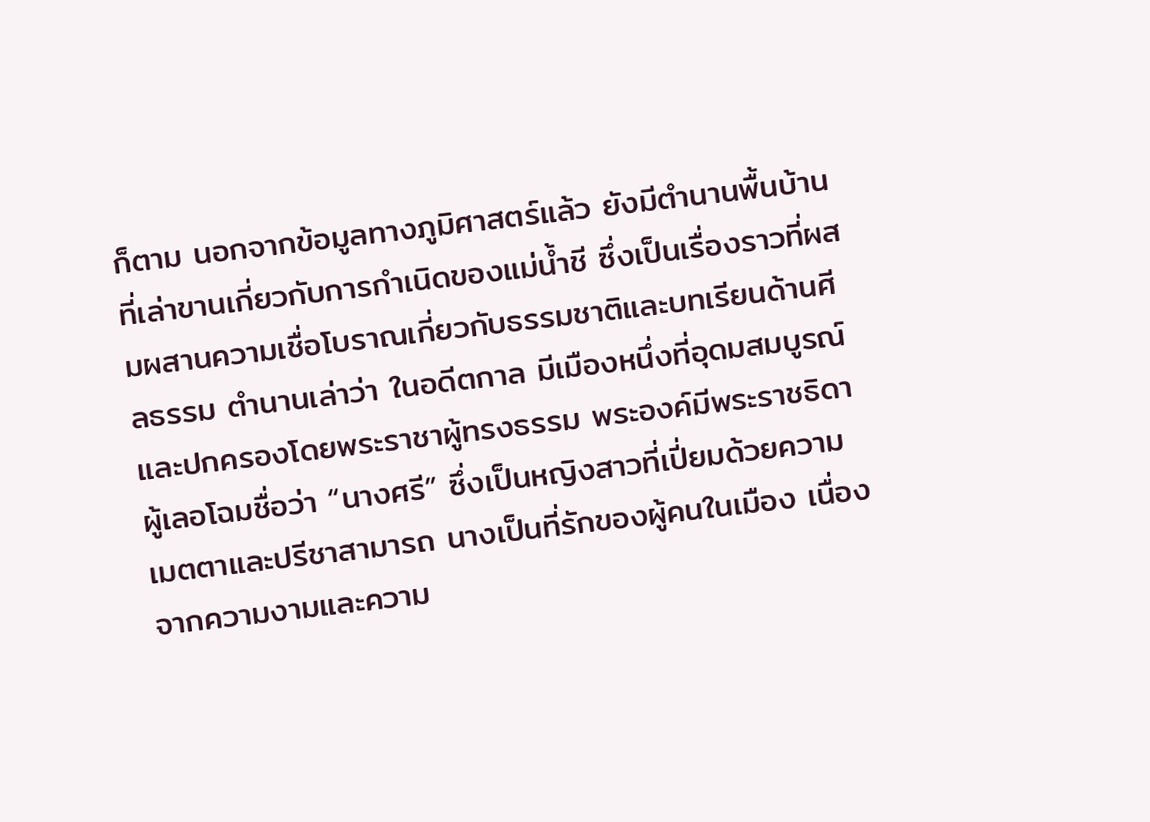ก็ตาม นอกจากข้อมูลทางภูมิศาสตร์แล้ว ยังมีตำนานพื้นบ้านที่เล่าขานเกี่ยวกับการกำเนิดของแม่น้ำชี ซึ่งเป็นเรื่องราวที่ผสมผสานความเชื่อโบราณเกี่ยวกับธรรมชาติและบทเรียนด้านศีลธรรม ตำนานเล่าว่า ในอดีตกาล มีเมืองหนึ่งที่อุดมสมบูรณ์และปกครองโดยพระราชาผู้ทรงธรรม พระองค์มีพระราชธิดาผู้เลอโฉมชื่อว่า “นางศรี” ซึ่งเป็นหญิงสาวที่เปี่ยมด้วยความเมตตาและปรีชาสามารถ นางเป็นที่รักของผู้คนในเมือง เนื่องจากความงามและความ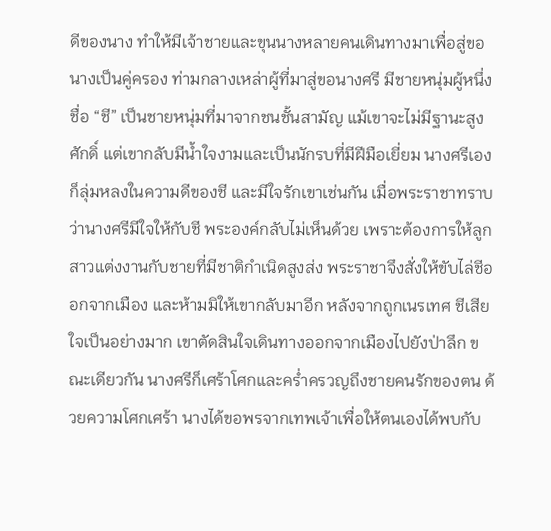ดีของนาง ทำให้มีเจ้าชายและขุนนางหลายคนเดินทางมาเพื่อสู่ขอนางเป็นคู่ครอง ท่ามกลางเหล่าผู้ที่มาสู่ขอนางศรี มีชายหนุ่มผู้หนึ่งชื่อ “ชี” เป็นชายหนุ่มที่มาจากชนชั้นสามัญ แม้เขาจะไม่มีฐานะสูงศักดิ์ แต่เขากลับมีน้ำใจงามและเป็นนักรบที่มีฝีมือเยี่ยม นางศรีเองก็ลุ่มหลงในความดีของชี และมีใจรักเขาเช่นกัน เมื่อพระราชาทราบว่านางศรีมีใจให้กับชี พระองค์กลับไม่เห็นด้วย เพราะต้องการให้ลูกสาวแต่งงานกับชายที่มีชาติกำเนิดสูงส่ง พระราชาจึงสั่งให้ขับไล่ชีออกจากเมือง และห้ามมิให้เขากลับมาอีก หลังจากถูกเนรเทศ ชีเสียใจเป็นอย่างมาก เขาตัดสินใจเดินทางออกจากเมืองไปยังป่าลึก ขณะเดียวกัน นางศรีก็เศร้าโศกและคร่ำครวญถึงชายคนรักของตน ด้วยความโศกเศร้า นางได้ขอพรจากเทพเจ้าเพื่อให้ตนเองได้พบกับ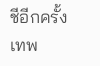ชีอีกครั้ง เทพ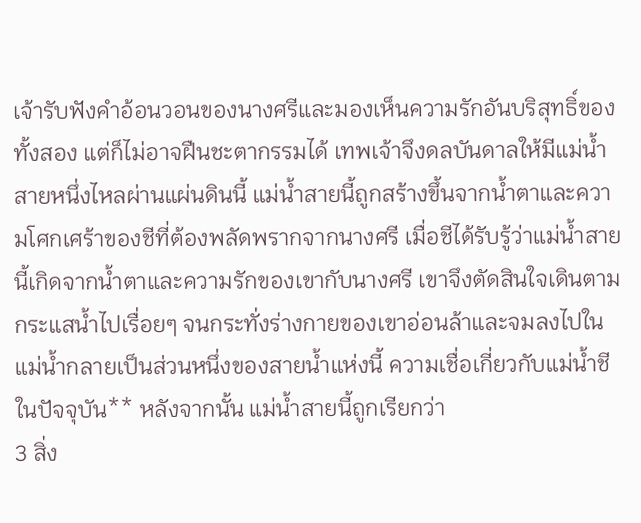เจ้ารับฟังคำอ้อนวอนของนางศรีและมองเห็นความรักอันบริสุทธิ์ของทั้งสอง แต่ก็ไม่อาจฝืนชะตากรรมได้ เทพเจ้าจึงดลบันดาลให้มีแม่น้ำสายหนึ่งไหลผ่านแผ่นดินนี้ แม่น้ำสายนี้ถูกสร้างขึ้นจากน้ำตาและความโศกเศร้าของชีที่ต้องพลัดพรากจากนางศรี เมื่อชีได้รับรู้ว่าแม่น้ำสายนี้เกิดจากน้ำตาและความรักของเขากับนางศรี เขาจึงตัดสินใจเดินตามกระแสน้ำไปเรื่อยๆ จนกระทั่งร่างกายของเขาอ่อนล้าและจมลงไปในแม่น้ำกลายเป็นส่วนหนึ่งของสายน้ำแห่งนี้ ความเชื่อเกี่ยวกับแม่น้ำชีในปัจจุบัน** หลังจากนั้น แม่น้ำสายนี้ถูกเรียกว่า
3 สิ่ง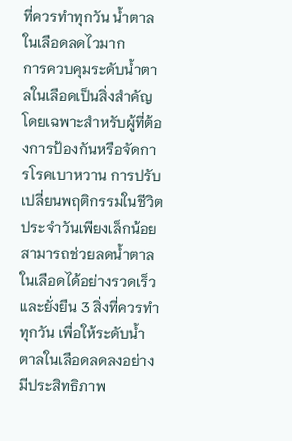ที่ควรทำทุกวัน น้ำตาลในเลือดลดไวมาก
การควบคุมระดับน้ำตาลในเลือดเป็นสิ่งสำคัญ โดยเฉพาะสำหรับผู้ที่ต้องการป้องกันหรือจัดการโรคเบาหวาน การปรับเปลี่ยนพฤติกรรมในชีวิตประจำวันเพียงเล็กน้อยสามารถช่วยลดน้ำตาลในเลือดได้อย่างรวดเร็วและยั่งยืน 3 สิ่งที่ควรทำทุกวัน เพื่อให้ระดับน้ำตาลในเลือดลดลงอย่างมีประสิทธิภาพ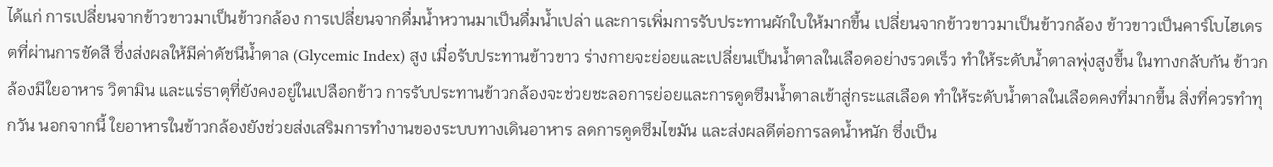ได้แก่ การเปลี่ยนจากข้าวขาวมาเป็นข้าวกล้อง การเปลี่ยนจากดื่มน้ำหวานมาเป็นดื่มน้ำเปล่า และการเพิ่มการรับประทานผักใบให้มากขึ้น เปลี่ยนจากข้าวขาวมาเป็นข้าวกล้อง ข้าวขาวเป็นคาร์โบไฮเดรตที่ผ่านการขัดสี ซึ่งส่งผลให้มีค่าดัชนีน้ำตาล (Glycemic Index) สูง เมื่อรับประทานข้าวขาว ร่างกายจะย่อยและเปลี่ยนเป็นน้ำตาลในเลือดอย่างรวดเร็ว ทำให้ระดับน้ำตาลพุ่งสูงขึ้น ในทางกลับกัน ข้าวกล้องมีใยอาหาร วิตามิน และแร่ธาตุที่ยังคงอยู่ในเปลือกข้าว การรับประทานข้าวกล้องจะช่วยชะลอการย่อยและการดูดซึมน้ำตาลเข้าสู่กระแสเลือด ทำให้ระดับน้ำตาลในเลือดคงที่มากขึ้น สิ่งที่ควรทำทุกวัน นอกจากนี้ ใยอาหารในข้าวกล้องยังช่วยส่งเสริมการทำงานของระบบทางเดินอาหาร ลดการดูดซึมไขมัน และส่งผลดีต่อการลดน้ำหนัก ซึ่งเป็น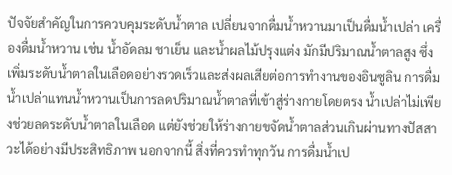ปัจจัยสำคัญในการควบคุมระดับน้ำตาล เปลี่ยนจากดื่มน้ำหวานมาเป็นดื่มน้ำเปล่า เครื่องดื่มน้ำหวาน เช่น น้ำอัดลม ชาเย็น และน้ำผลไม้ปรุงแต่ง มักมีปริมาณน้ำตาลสูง ซึ่งเพิ่มระดับน้ำตาลในเลือดอย่างรวดเร็วและส่งผลเสียต่อการทำงานของอินซูลิน การดื่มน้ำเปล่าแทนน้ำหวานเป็นการลดปริมาณน้ำตาลที่เข้าสู่ร่างกายโดยตรง น้ำเปล่าไม่เพียงช่วยลดระดับน้ำตาลในเลือด แต่ยังช่วยให้ร่างกายขจัดน้ำตาลส่วนเกินผ่านทางปัสสาวะได้อย่างมีประสิทธิภาพ นอกจากนี้ สิ่งที่ควรทำทุกวัน การดื่มน้ำเป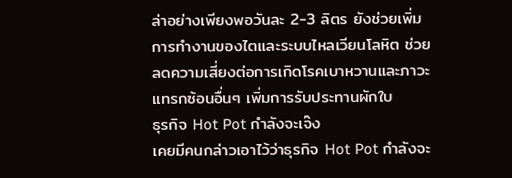ล่าอย่างเพียงพอวันละ 2-3 ลิตร ยังช่วยเพิ่มการทำงานของไตและระบบไหลเวียนโลหิต ช่วยลดความเสี่ยงต่อการเกิดโรคเบาหวานและภาวะแทรกซ้อนอื่นๆ เพิ่มการรับประทานผักใบ
ธุรกิจ Hot Pot กำลังจะเจ๊ง
เคยมีคนกล่าวเอาไว้ว่าธุรกิจ Hot Pot กำลังจะ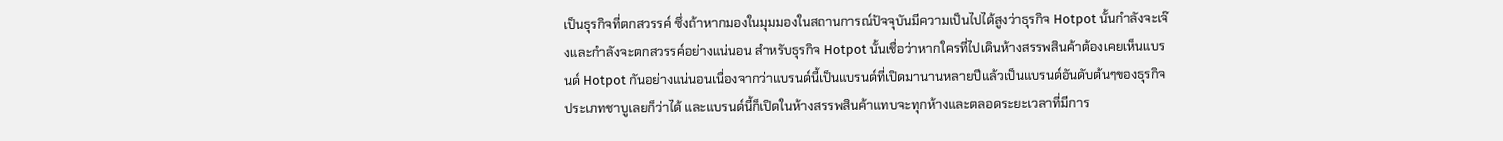เป็นธุรกิจที่ตกสวรรค์ ซึ่งถ้าหากมองในมุมมองในสถานการณ์ปัจจุบันมีความเป็นไปได้สูงว่าธุรกิจ Hotpot นั้นกำลังจะเจ๊งและกำลังจะตกสวรรค์อย่างแน่นอน สำหรับธุรกิจ Hotpot นั้นเชื่อว่าหากใครที่ไปเดินห้างสรรพสินค้าต้องเคยเห็นแบรนด์ Hotpot กันอย่างแน่นอนเนื่องจากว่าแบรนด์นี้เป็นแบรนด์ที่เปิดมานานหลายปีแล้วเป็นแบรนด์อันดับต้นๆของธุรกิจประเภทชาบูเลยก็ว่าได้ และแบรนด์นี้ก็เปิดในห้างสรรพสินค้าแทบจะทุกห้างและตลอดระยะเวลาที่มีการ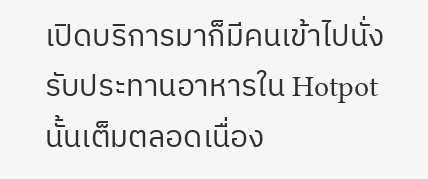เปิดบริการมาก็มีคนเข้าไปนั่งรับประทานอาหารใน Hotpot นั้นเต็มตลอดเนื่อง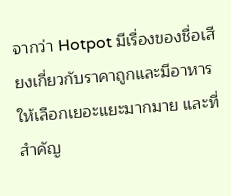จากว่า Hotpot มีเรื่องของชื่อเสียงเกี่ยวกับราคาถูกและมีอาหารให้เลือกเยอะแยะมากมาย และที่สำคัญ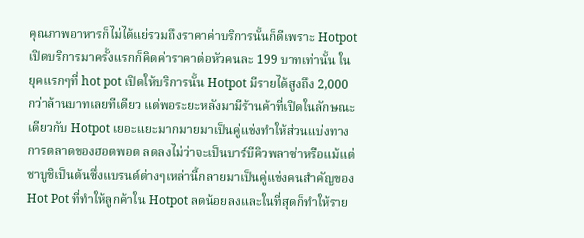คุณภาพอาหารก็ไม่ได้แย่รวมถึงราคาค่าบริการนั้นก็ดีเพราะ Hotpot เปิดบริการมาครั้งแรกก็คิดค่าราคาต่อหัวคนละ 199 บาทเท่านั้น ในยุคแรกๆที่ hot pot เปิดให้บริการนั้น Hotpot มีรายได้สูงถึง 2,000 กว่าล้านบาทเลยทีเดียว แต่พอระยะหลังมามีร้านค้าที่เปิดในลักษณะเดียวกับ Hotpot เยอะแยะมากมายมาเป็นคู่แข่งทำให้ส่วนแบ่งทางการตลาดของฮอตพอต ลดลงไม่ว่าจะเป็นบาร์บีคิวพลาซ่าหรือแม้แต่ชาบูชิเป็นต้นซึ่งแบรนด์ต่างๆเหล่านี้กลายมาเป็นคู่แข่งคนสำคัญของ Hot Pot ที่ทำให้ลูกค้าใน Hotpot ลดน้อยลงและในที่สุดก็ทำให้ราย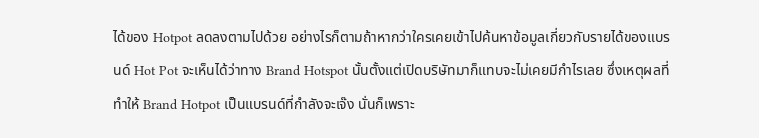ได้ของ Hotpot ลดลงตามไปด้วย อย่างไรก็ตามถ้าหากว่าใครเคยเข้าไปค้นหาข้อมูลเกี่ยวกับรายได้ของแบรนด์ Hot Pot จะเห็นได้ว่าทาง Brand Hotspot นั้นตั้งแต่เปิดบริษัทมาก็แทบจะไม่เคยมีกำไรเลย ซึ่งเหตุผลที่ทำให้ Brand Hotpot เป็นแบรนด์ที่กำลังจะเจ๊ง นั่นก็เพราะ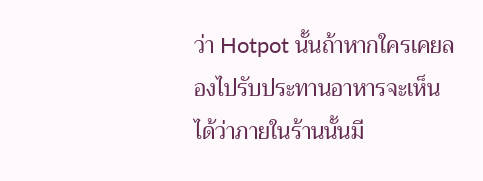ว่า Hotpot นั้นถ้าหากใครเคยลองไปรับประทานอาหารจะเห็นได้ว่าภายในร้านนั้นมี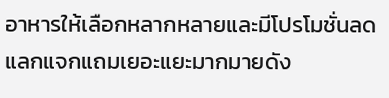อาหารให้เลือกหลากหลายและมีโปรโมชั่นลดแลกแจกแถมเยอะแยะมากมายดัง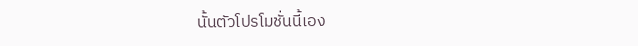นั้นตัวโปรโมชั่นนี้เอง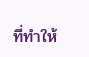ที่ทำให้